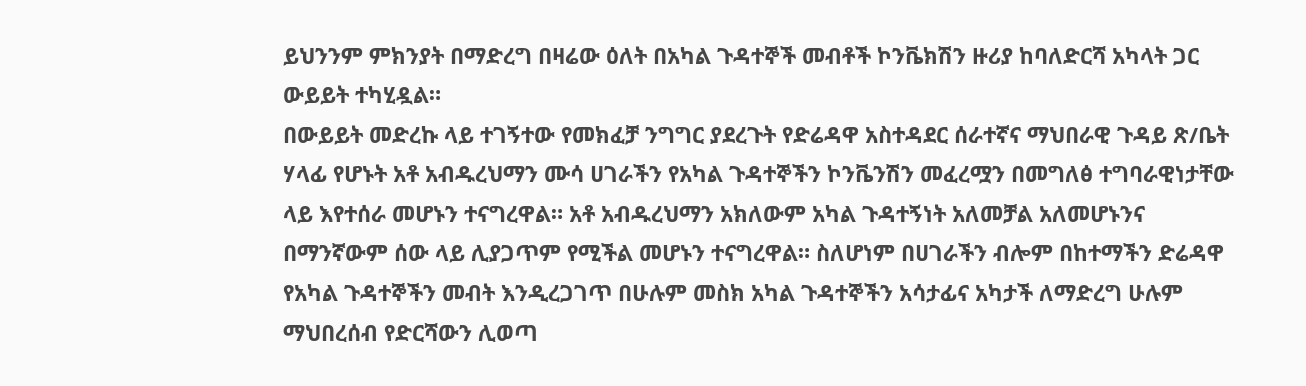ይህንንም ምክንያት በማድረግ በዛሬው ዕለት በአካል ጉዳተኞች መብቶች ኮንቬክሽን ዙሪያ ከባለድርሻ አካላት ጋር ውይይት ተካሂዷል።
በውይይት መድረኩ ላይ ተገኝተው የመክፈቻ ንግግር ያደረጉት የድሬዳዋ አስተዳደር ሰራተኛና ማህበራዊ ጉዳይ ጽ/ቤት ሃላፊ የሆኑት አቶ አብዱረህማን ሙሳ ሀገራችን የአካል ጉዳተኞችን ኮንቬንሽን መፈረሟን በመግለፅ ተግባራዊነታቸው ላይ እየተሰራ መሆኑን ተናግረዋል። አቶ አብዱረህማን አክለውም አካል ጉዳተኝነት አለመቻል አለመሆኑንና በማንኛውም ሰው ላይ ሊያጋጥም የሚችል መሆኑን ተናግረዋል። ስለሆነም በሀገራችን ብሎም በከተማችን ድሬዳዋ የአካል ጉዳተኞችን መብት እንዲረጋገጥ በሁሉም መስክ አካል ጉዳተኞችን አሳታፊና አካታች ለማድረግ ሁሉም ማህበረሰብ የድርሻውን ሊወጣ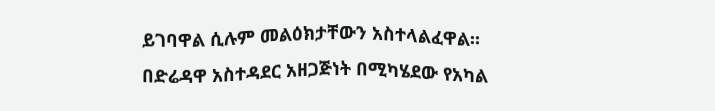ይገባዋል ሲሉም መልዕክታቸውን አስተላልፈዋል።
በድሬዳዋ አስተዳደር አዘጋጅነት በሚካሄደው የአካል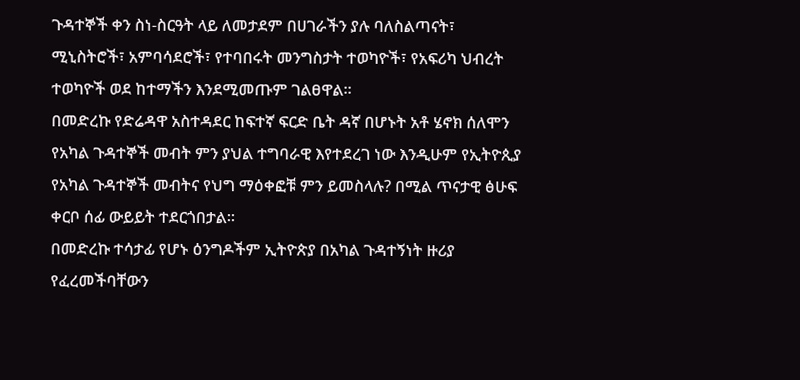ጉዳተኞች ቀን ስነ-ስርዓት ላይ ለመታደም በሀገራችን ያሉ ባለስልጣናት፣ ሚኒስትሮች፣ አምባሳደሮች፣ የተባበሩት መንግስታት ተወካዮች፣ የአፍሪካ ህብረት ተወካዮች ወደ ከተማችን እንደሚመጡም ገልፀዋል።
በመድረኩ የድሬዳዋ አስተዳደር ከፍተኛ ፍርድ ቤት ዳኛ በሆኑት አቶ ሄኖክ ሰለሞን የአካል ጉዳተኞች መብት ምን ያህል ተግባራዊ እየተደረገ ነው እንዲሁም የኢትዮጲያ የአካል ጉዳተኞች መብትና የህግ ማዕቀፎቹ ምን ይመስላሉ? በሚል ጥናታዊ ፅሁፍ ቀርቦ ሰፊ ውይይት ተደርጎበታል።
በመድረኩ ተሳታፊ የሆኑ ዕንግዶችም ኢትዮጵያ በአካል ጉዳተኝነት ዙሪያ የፈረመችባቸውን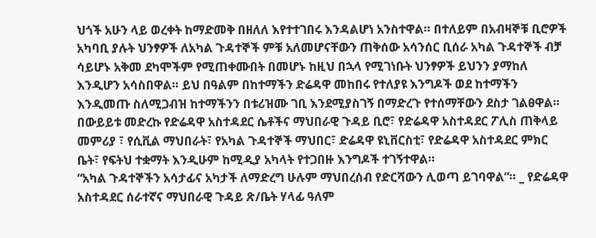ህጎች አሁን ላይ ወረቀት ከማድመቅ በዘለለ እየተተገበሩ እንዳልሆነ አንስተዋል። በተለይም በአብዛኞቹ ቢሮዎች አካባቢ ያሉት ህንፃዎች ለአካል ጉዳተኞች ምቹ አለመሆናቸውን ጠቅሰው አሳንሰር ቢሰራ አካል ጉዳተኞች ብቻ ሳይሆኑ አቅመ ደካሞችም የሚጠቀሙበት በመሆኑ ከዚህ በኋላ የሚገነቡት ህንፃዎች ይህንን ያማከለ እንዲሆን አሳስበዋል። ይህ በዓልም በከተማችን ድሬዳዋ መከበሩ የተለያዩ እንግዶች ወደ ከተማችን እንዲመጡ ስለሚጋብዝ ከተማችንን በቱሪዝሙ ገቢ እንደሚያስገኝ በማድረጉ የተሰማቸውን ደስታ ገልፀዋል።
በውይይቱ መድረኩ የድሬዳዋ አስተዳደር ሴቶችና ማህበራዊ ጉዳይ ቢሮ፣ የድሬዳዋ አስተዳደር ፖሊስ ጠቅላይ መምሪያ ፣ የሲቪል ማህበራት፣ የአካል ጉዳተኞች ማህበር፣ ድሬዳዋ ዩኒቨርስቲ፣ የድሬዳዋ አስተዳደር ምክር ቤት፣ የፍትህ ተቋማት እንዲሁም ከሚዲያ አካላት የተጋበዙ እንግዶች ተገኝተዋል።
“አካል ጉዳተኞችን አሳታፊና አካታች ለማድረግ ሁሉም ማህበረሰብ የድርሻውን ሊወጣ ይገባዋል”። _ የድሬዳዋ አስተዳደር ሰራተኛና ማህበራዊ ጉዳይ ጽ/ቤት ሃላፊ ዓለም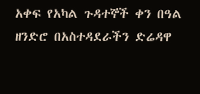አቀፍ የአካል ጉዳተኞች ቀን በዓል ዘንድሮ በአስተዳደራችን ድሬዳዋ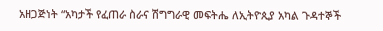አዘጋጅነት “አካታች የፈጠራ ስራና ሽግግራዊ መፍትሔ ለኢትዮጲያ አካል ጉዳተኞች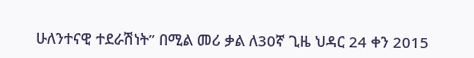ሁለንተናዊ ተደራሽነት” በሚል መሪ ቃል ለ30ኛ ጊዜ ህዳር 24 ቀን 2015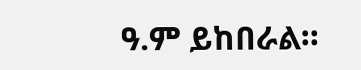ዓ.ም ይከበራል።